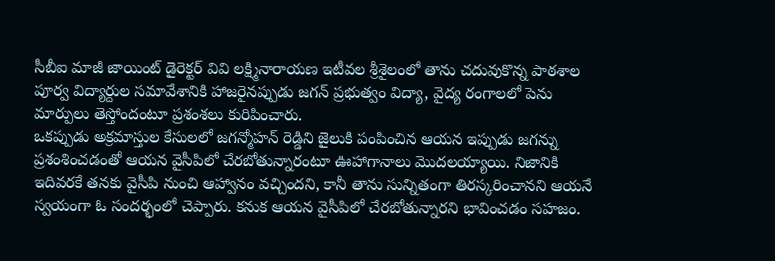సీబీఐ మాజీ జాయింట్ డైరెక్టర్ వివి లక్ష్మినారాయణ ఇటీవల శ్రీశైలంలో తాను చదువుకొన్న పాఠశాల పూర్వ విద్యార్దుల సమావేశానికి హాజరైనప్పుడు జగన్ ప్రభుత్వం విద్యా, వైద్య రంగాలలో పెను మార్పులు తెస్తోందంటూ ప్రశంశలు కురిపించారు.
ఒకప్పుడు అక్రమాస్తుల కేసులలో జగన్మోహన్ రెడ్డిని జైలుకి పంపించిన ఆయన ఇప్పుడు జగన్ను ప్రశంశించడంతో ఆయన వైసీపిలో చేరబోతున్నారంటూ ఊహాగానాలు మొదలయ్యాయి. నిజానికి ఇదివరకే తనకు వైసీపి నుంచి ఆహ్వానం వచ్చిందని, కానీ తాను సున్నితంగా తిరస్కరించానని ఆయనే స్వయంగా ఓ సందర్భంలో చెప్పారు. కనుక ఆయన వైసీపిలో చేరబోతున్నారని భావించడం సహజం.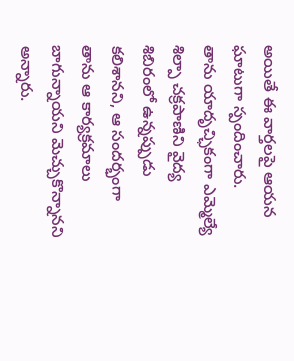అయితే ఈ వార్తలపై ఆయన ఘాటుగా స్పందించారు.
తాను యాదృచ్ఛికంగా ఎమ్మెల్యే శిల్పా చక్రపాణిని వైద్య శిబిరంలో ఉన్నప్పుడు కలిశానని, ఆ సందర్భంగా తాను ఆ కార్యక్రమాలు బాగున్నాయని మెచ్చుకొన్నానని అన్నారు.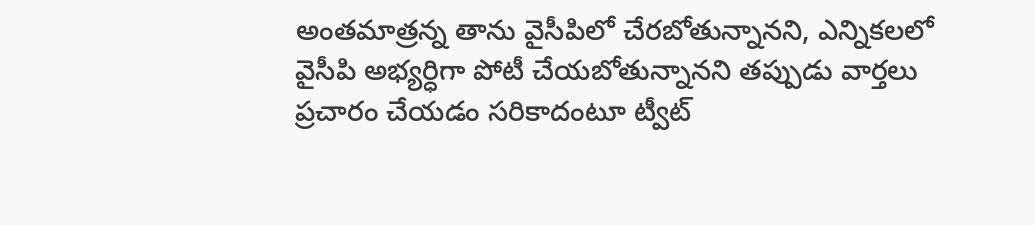అంతమాత్రన్న తాను వైసీపిలో చేరబోతున్నానని, ఎన్నికలలో వైసీపి అభ్యర్ధిగా పోటీ చేయబోతున్నానని తప్పుడు వార్తలు ప్రచారం చేయడం సరికాదంటూ ట్వీట్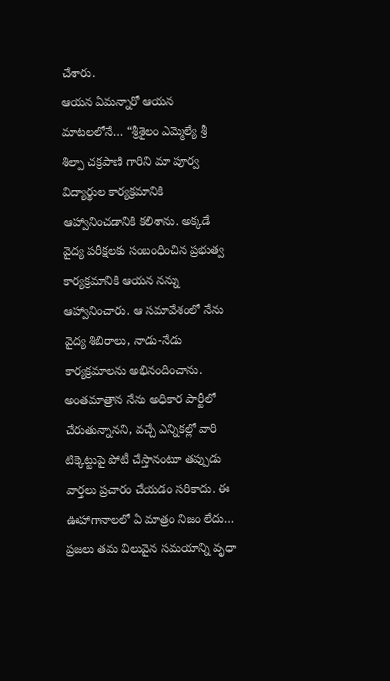చేశారు.
ఆయన ఏమన్నారో ఆయన మాటలలోనే… “శ్రీశైలం ఎమ్మెల్యే శ్రీ శిల్పా చక్రపాణి గారిని మా పూర్వ విద్యార్థుల కార్యక్రమానికి ఆహ్వానించడానికి కలిశాను. అక్కడే వైద్య పరీక్షలకు సంబంధించిన ప్రభుత్వ కార్యక్రమానికి ఆయన నన్ను ఆహ్వానించారు. ఆ సమావేశంలో నేను వైద్య శిబిరాలు, నాడు-నేడు కార్యక్రమాలను అభినందించాను. అంతమాత్రాన నేను అధికార పార్టీలో చేరుతున్నానని, వచ్చే ఎన్నికల్లో వారి టిక్కెట్టుపై పోటీ చేస్తానంటూ తప్పుడు వార్తలు ప్రచారం చేయడం సరికాదు. ఈ ఊహాగానాలలో ఏ మాత్రం నిజం లేదు… ప్రజలు తమ విలువైన సమయాన్ని వృధా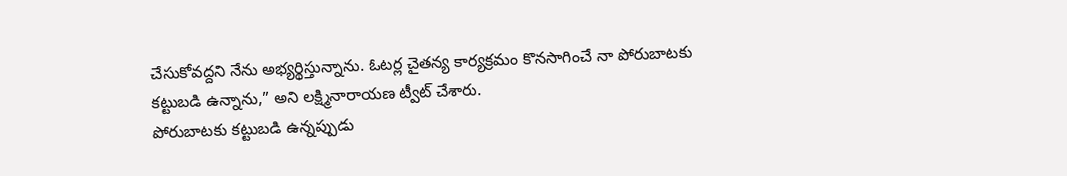చేసుకోవద్దని నేను అభ్యర్థిస్తున్నాను. ఓటర్ల చైతన్య కార్యక్రమం కొనసాగించే నా పోరుబాటకు కట్టుబడి ఉన్నాను,” అని లక్ష్మినారాయణ ట్వీట్ చేశారు.
పోరుబాటకు కట్టుబడి ఉన్నప్పుడు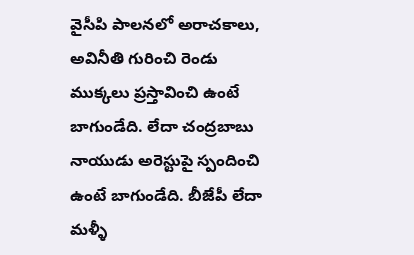వైసీపి పాలనలో అరాచకాలు, అవినీతి గురించి రెండు ముక్కలు ప్రస్తావించి ఉంటే బాగుండేది. లేదా చంద్రబాబు నాయుడు అరెస్టుపై స్పందించి ఉంటే బాగుండేది. బీజేపీ లేదా మళ్ళీ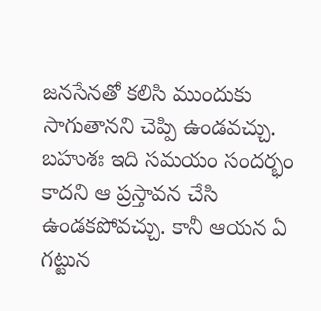జనసేనతో కలిసి ముందుకు సాగుతానని చెప్పి ఉండవచ్చు. బహుశః ఇది సమయం సందర్భం కాదని ఆ ప్రస్తావన చేసి ఉండకపోవచ్చు. కానీ ఆయన ఏ గట్టున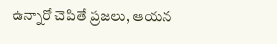ఉన్నారో చెపితే ప్రజలు, ఆయన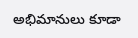అభిమానులు కూడా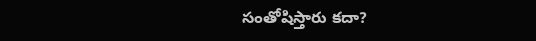సంతోషిస్తారు కదా?